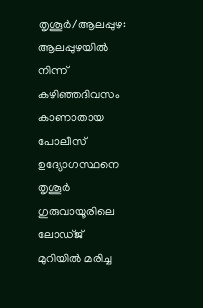തൃശൂർ/ആലപ്പുഴ: ആലപ്പുഴയിൽ നിന്ന് കഴിഞ്ഞദിവസം കാണാതായ പോലീസ് ഉദ്യോഗസ്ഥനെ തൃശൂർ ഗുരുവായൂരിലെ ലോഡ്ജ് മുറിയിൽ മരിച്ച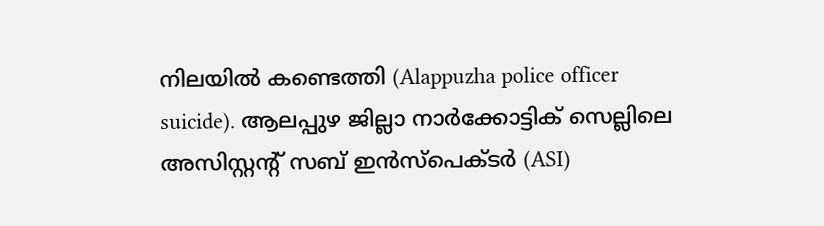നിലയിൽ കണ്ടെത്തി (Alappuzha police officer suicide). ആലപ്പുഴ ജില്ലാ നാർക്കോട്ടിക് സെല്ലിലെ അസിസ്റ്റന്റ് സബ് ഇൻസ്പെക്ടർ (ASI)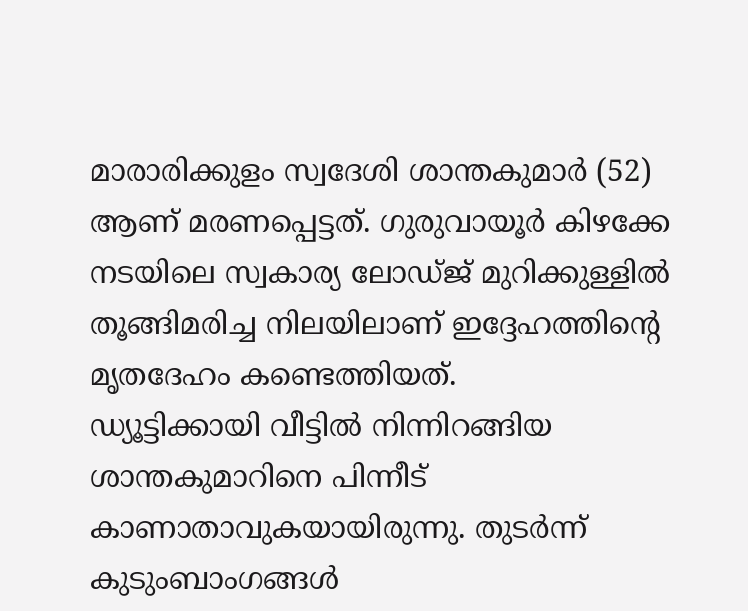മാരാരിക്കുളം സ്വദേശി ശാന്തകുമാർ (52) ആണ് മരണപ്പെട്ടത്. ഗുരുവായൂർ കിഴക്കേ നടയിലെ സ്വകാര്യ ലോഡ്ജ് മുറിക്കുള്ളിൽ തൂങ്ങിമരിച്ച നിലയിലാണ് ഇദ്ദേഹത്തിന്റെ മൃതദേഹം കണ്ടെത്തിയത്.
ഡ്യൂട്ടിക്കായി വീട്ടിൽ നിന്നിറങ്ങിയ ശാന്തകുമാറിനെ പിന്നീട് കാണാതാവുകയായിരുന്നു. തുടർന്ന് കുടുംബാംഗങ്ങൾ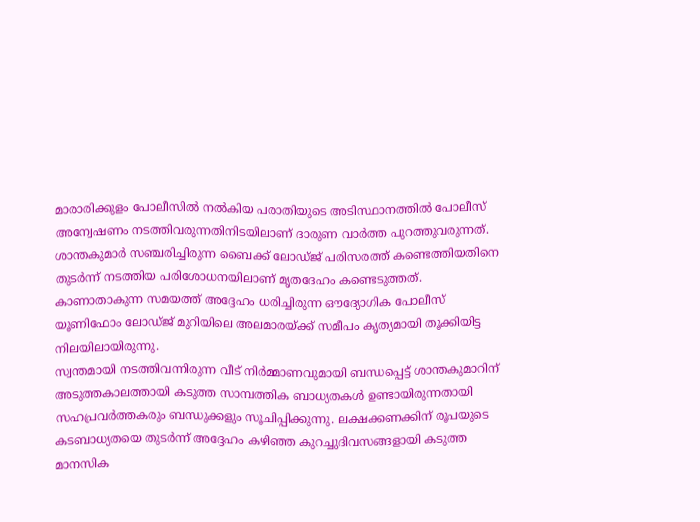മാരാരിക്കുളം പോലീസിൽ നൽകിയ പരാതിയുടെ അടിസ്ഥാനത്തിൽ പോലീസ് അന്വേഷണം നടത്തിവരുന്നതിനിടയിലാണ് ദാരുണ വാർത്ത പുറത്തുവരുന്നത്. ശാന്തകുമാർ സഞ്ചരിച്ചിരുന്ന ബൈക്ക് ലോഡ്ജ് പരിസരത്ത് കണ്ടെത്തിയതിനെ തുടർന്ന് നടത്തിയ പരിശോധനയിലാണ് മൃതദേഹം കണ്ടെടുത്തത്. കാണാതാകുന്ന സമയത്ത് അദ്ദേഹം ധരിച്ചിരുന്ന ഔദ്യോഗിക പോലീസ് യൂണിഫോം ലോഡ്ജ് മുറിയിലെ അലമാരയ്ക്ക് സമീപം കൃത്യമായി തൂക്കിയിട്ട നിലയിലായിരുന്നു.
സ്വന്തമായി നടത്തിവന്നിരുന്ന വീട് നിർമ്മാണവുമായി ബന്ധപ്പെട്ട് ശാന്തകുമാറിന് അടുത്തകാലത്തായി കടുത്ത സാമ്പത്തിക ബാധ്യതകൾ ഉണ്ടായിരുന്നതായി സഹപ്രവർത്തകരും ബന്ധുക്കളും സൂചിപ്പിക്കുന്നു. ലക്ഷക്കണക്കിന് രൂപയുടെ കടബാധ്യതയെ തുടർന്ന് അദ്ദേഹം കഴിഞ്ഞ കുറച്ചുദിവസങ്ങളായി കടുത്ത മാനസിക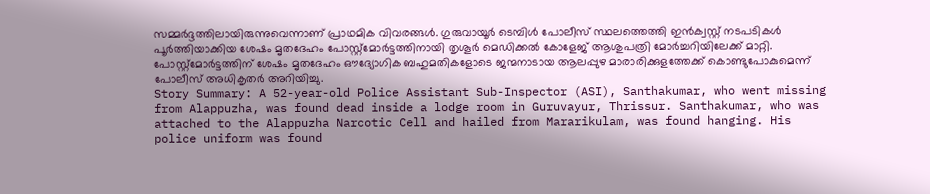സമ്മർദ്ദത്തിലായിരുന്നുവെന്നാണ് പ്രാഥമിക വിവരങ്ങൾ. ഗുരുവായൂർ ടെമ്പിൾ പോലീസ് സ്ഥലത്തെത്തി ഇൻക്വസ്റ്റ് നടപടികൾ പൂർത്തിയാക്കിയ ശേഷം മൃതദേഹം പോസ്റ്റ്മോർട്ടത്തിനായി തൃശൂർ മെഡിക്കൽ കോളേജ് ആശുപത്രി മോർച്ചറിയിലേക്ക് മാറ്റി. പോസ്റ്റ്മോർട്ടത്തിന് ശേഷം മൃതദേഹം ഔദ്യോഗിക ബഹുമതികളോടെ ജന്മനാടായ ആലപ്പുഴ മാരാരിക്കുളത്തേക്ക് കൊണ്ടുപോകുമെന്ന് പോലീസ് അധികൃതർ അറിയിച്ചു.
Story Summary: A 52-year-old Police Assistant Sub-Inspector (ASI), Santhakumar, who went missing from Alappuzha, was found dead inside a lodge room in Guruvayur, Thrissur. Santhakumar, who was attached to the Alappuzha Narcotic Cell and hailed from Mararikulam, was found hanging. His police uniform was found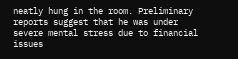neatly hung in the room. Preliminary reports suggest that he was under severe mental stress due to financial issues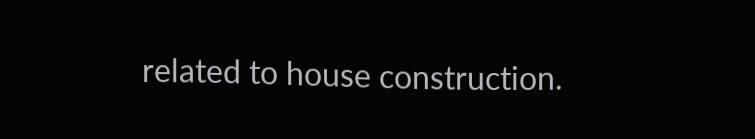related to house construction.